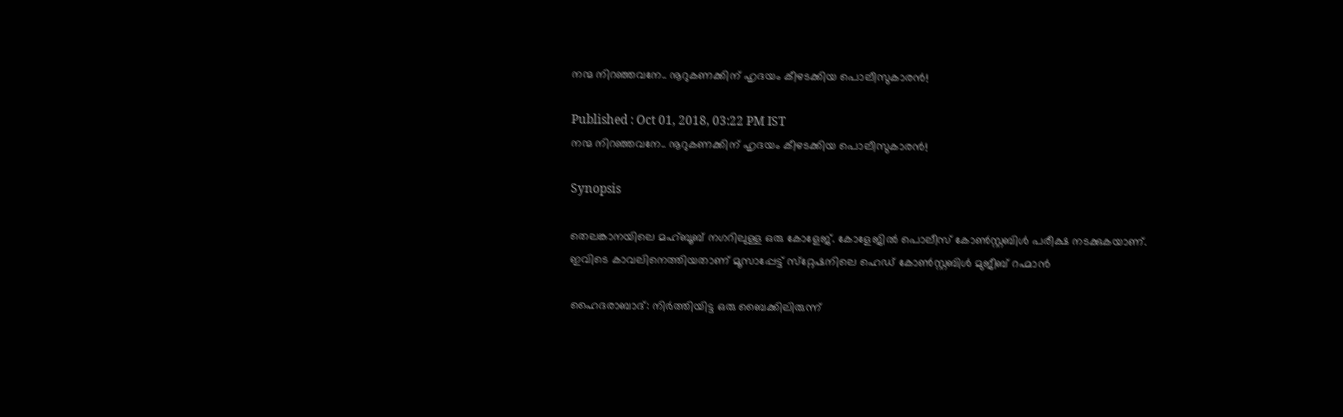നന്മ നിറഞ്ഞവനേ.. നൂറുകണക്കിന് ഹൃദയം കീഴടക്കിയ പൊലീസുകാരന്‍!

Published : Oct 01, 2018, 03:22 PM IST
നന്മ നിറഞ്ഞവനേ.. നൂറുകണക്കിന് ഹൃദയം കീഴടക്കിയ പൊലീസുകാരന്‍!

Synopsis

തെലങ്കാനയിലെ മഹ്ബൂബ് നഗറിലുള്ള ഒരു കോളേജ്. കോളേജില്‍ പൊലീസ് കോണ്‍സ്റ്റബിള്‍ പരീക്ഷ നടക്കുകയാണ്. ഇവിടെ കാവലിനെത്തിയതാണ് മൂസാപ്പേട്ട് സ്‌റ്റേഷനിലെ ഹെഡ് കോണ്‍സ്റ്റബിള്‍ മുജീബ് റഹ്മാന്‍

ഹൈദരാബാദ്: നിര്‍ത്തിയിട്ട ഒരു ബൈക്കിലിരുന്ന്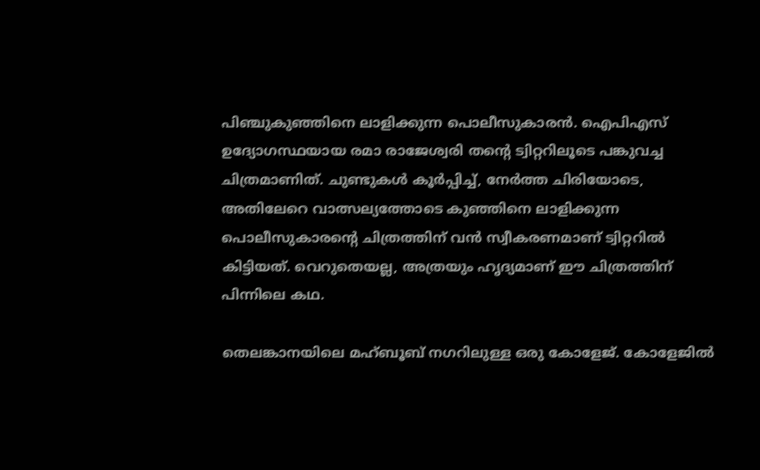പിഞ്ചുകുഞ്ഞിനെ ലാളിക്കുന്ന പൊലീസുകാരന്‍. ഐപിഎസ് ഉദ്യോഗസ്ഥയായ രമാ രാജേശ്വരി തന്റെ ട്വിറ്ററിലൂടെ പങ്കുവച്ച ചിത്രമാണിത്. ചുണ്ടുകള്‍ കൂര്‍പ്പിച്ച്, നേര്‍ത്ത ചിരിയോടെ, അതിലേറെ വാത്സല്യത്തോടെ കുഞ്ഞിനെ ലാളിക്കുന്ന പൊലീസുകാരന്റെ ചിത്രത്തിന് വന്‍ സ്വീകരണമാണ് ട്വിറ്ററില്‍ കിട്ടിയത്. വെറുതെയല്ല, അത്രയും ഹൃദ്യമാണ് ഈ ചിത്രത്തിന് പിന്നിലെ കഥ.

തെലങ്കാനയിലെ മഹ്ബൂബ് നഗറിലുള്ള ഒരു കോളേജ്. കോളേജില്‍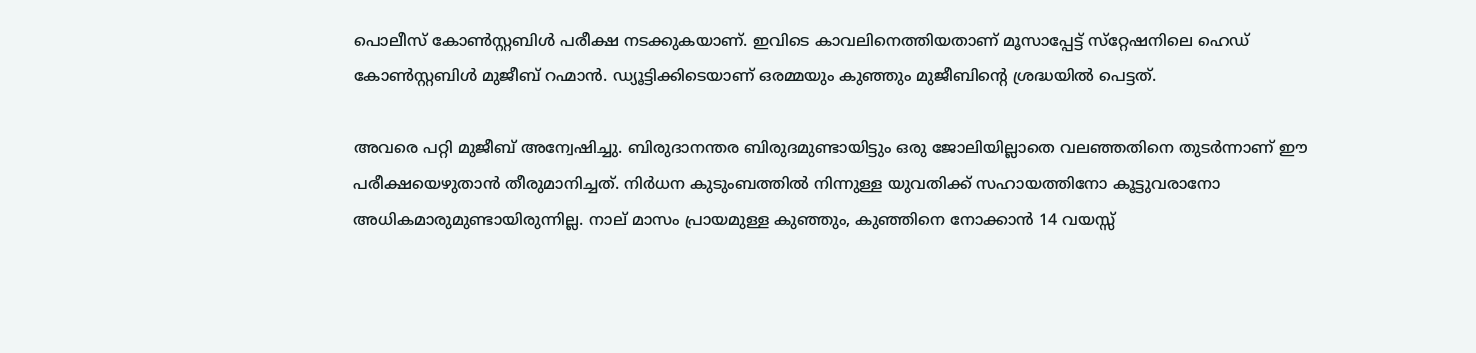പൊലീസ് കോണ്‍സ്റ്റബിള്‍ പരീക്ഷ നടക്കുകയാണ്. ഇവിടെ കാവലിനെത്തിയതാണ് മൂസാപ്പേട്ട് സ്‌റ്റേഷനിലെ ഹെഡ് കോണ്‍സ്റ്റബിള്‍ മുജീബ് റഹ്മാന്‍. ഡ്യൂട്ടിക്കിടെയാണ് ഒരമ്മയും കുഞ്ഞും മുജീബിന്റെ ശ്രദ്ധയില്‍ പെട്ടത്.

അവരെ പറ്റി മുജീബ് അന്വേഷിച്ചു. ബിരുദാനന്തര ബിരുദമുണ്ടായിട്ടും ഒരു ജോലിയില്ലാതെ വലഞ്ഞതിനെ തുടര്‍ന്നാണ് ഈ പരീക്ഷയെഴുതാന്‍ തീരുമാനിച്ചത്. നിര്‍ധന കുടുംബത്തില്‍ നിന്നുള്ള യുവതിക്ക് സഹായത്തിനോ കൂട്ടുവരാനോ അധികമാരുമുണ്ടായിരുന്നില്ല. നാല് മാസം പ്രായമുള്ള കുഞ്ഞും, കുഞ്ഞിനെ നോക്കാന്‍ 14 വയസ്സ്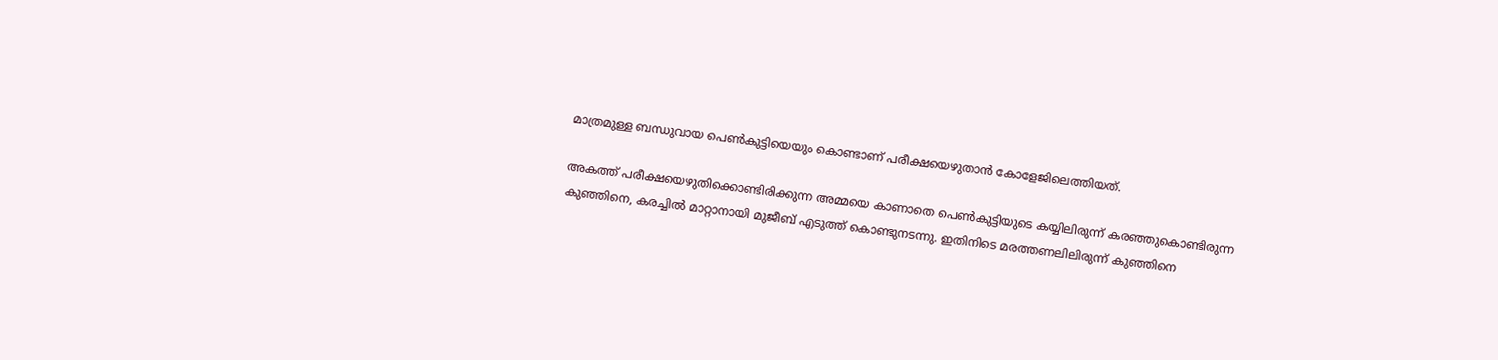മാത്രമുള്ള ബന്ധുവായ പെണ്‍കുട്ടിയെയും കൊണ്ടാണ് പരീക്ഷയെഴുതാന്‍ കോളേജിലെത്തിയത്.

അകത്ത് പരീക്ഷയെഴുതിക്കൊണ്ടിരിക്കുന്ന അമ്മയെ കാണാതെ പെണ്‍കുട്ടിയുടെ കയ്യിലിരുന്ന് കരഞ്ഞുകൊണ്ടിരുന്ന കുഞ്ഞിനെ, കരച്ചില്‍ മാറ്റാനായി മുജീബ് എടുത്ത് കൊണ്ടുനടന്നു. ഇതിനിടെ മരത്തണലിലിരുന്ന് കുഞ്ഞിനെ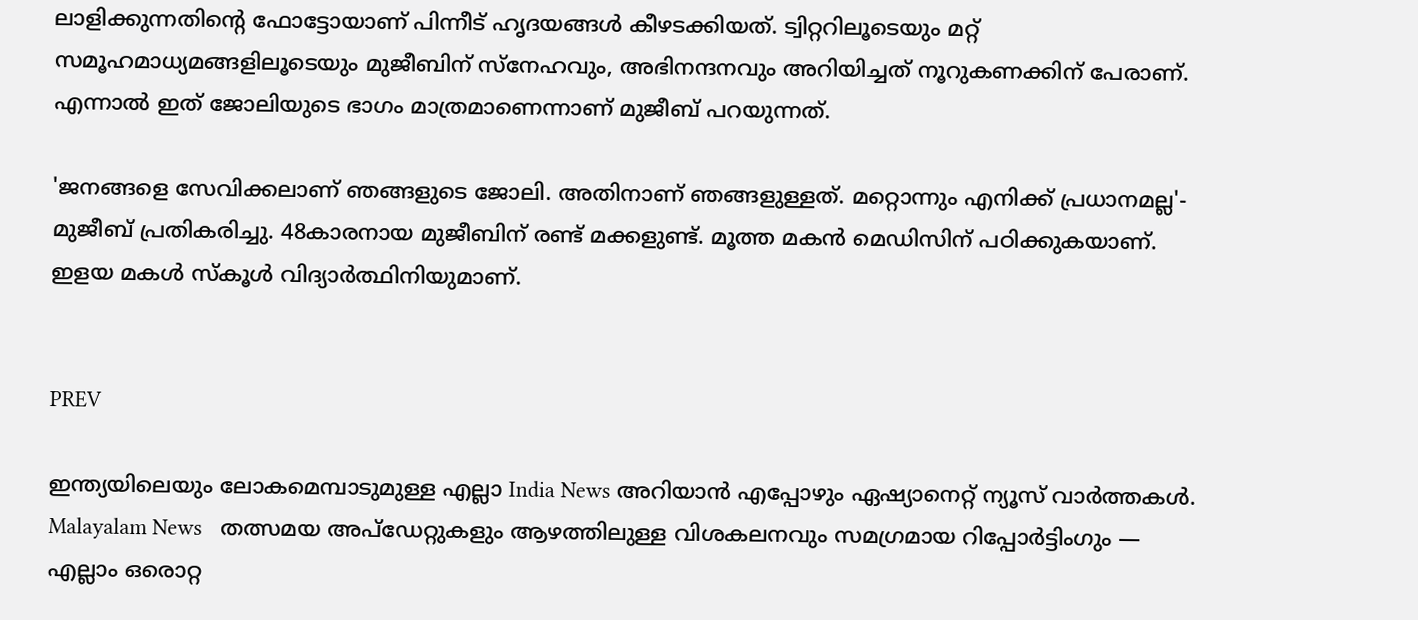ലാളിക്കുന്നതിന്റെ ഫോട്ടോയാണ് പിന്നീട് ഹൃദയങ്ങള്‍ കീഴടക്കിയത്. ട്വിറ്ററിലൂടെയും മറ്റ് സമൂഹമാധ്യമങ്ങളിലൂടെയും മുജീബിന് സ്‌നേഹവും, അഭിനന്ദനവും അറിയിച്ചത് നൂറുകണക്കിന് പേരാണ്. എന്നാല്‍ ഇത് ജോലിയുടെ ഭാഗം മാത്രമാണെന്നാണ് മുജീബ് പറയുന്നത്.

'ജനങ്ങളെ സേവിക്കലാണ് ഞങ്ങളുടെ ജോലി. അതിനാണ് ഞങ്ങളുള്ളത്. മറ്റൊന്നും എനിക്ക് പ്രധാനമല്ല'- മുജീബ് പ്രതികരിച്ചു. 48കാരനായ മുജീബിന് രണ്ട് മക്കളുണ്ട്. മൂത്ത മകന്‍ മെഡിസിന് പഠിക്കുകയാണ്. ഇളയ മകള്‍ സ്‌കൂള്‍ വിദ്യാര്‍ത്ഥിനിയുമാണ്.


PREV

ഇന്ത്യയിലെയും ലോകമെമ്പാടുമുള്ള എല്ലാ India News അറിയാൻ എപ്പോഴും ഏഷ്യാനെറ്റ് ന്യൂസ് വാർത്തകൾ. Malayalam News   തത്സമയ അപ്‌ഡേറ്റുകളും ആഴത്തിലുള്ള വിശകലനവും സമഗ്രമായ റിപ്പോർട്ടിംഗും — എല്ലാം ഒരൊറ്റ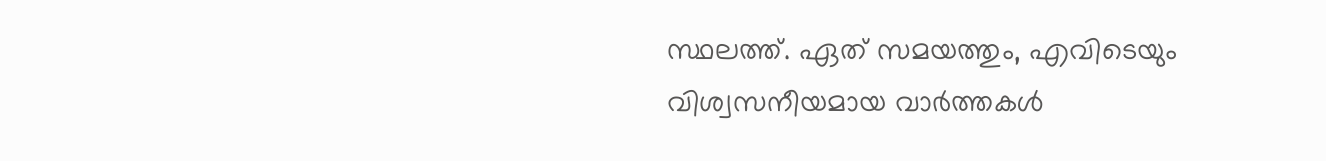സ്ഥലത്ത്. ഏത് സമയത്തും, എവിടെയും വിശ്വസനീയമായ വാർത്തകൾ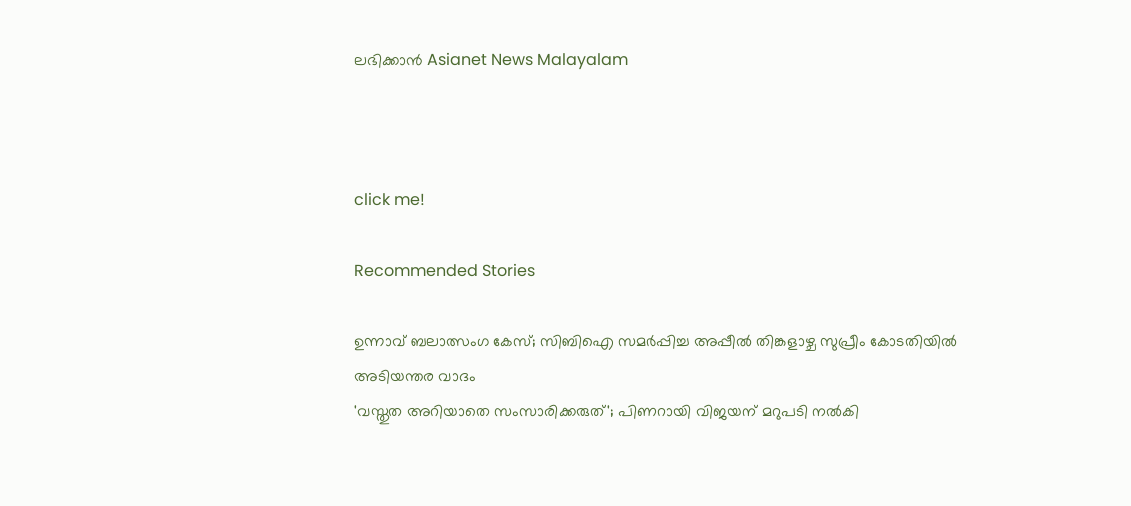ലഭിക്കാൻ Asianet News Malayalam



click me!

Recommended Stories

ഉന്നാവ് ബലാത്സംഗ കേസ്; സിബിഐ സമര്‍പ്പിച്ച അപ്പീൽ തിങ്കളാഴ്ച സുപ്രീം കോടതിയിൽ അടിയന്തര വാദം
'വസ്തുത അറിയാതെ സംസാരിക്കരുത്'; പിണറായി വിജയന് മറുപടി നൽകി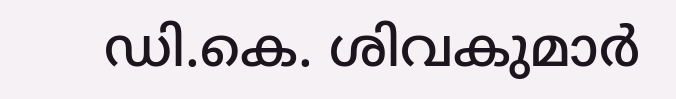ഡി.കെ. ശിവകുമാർ